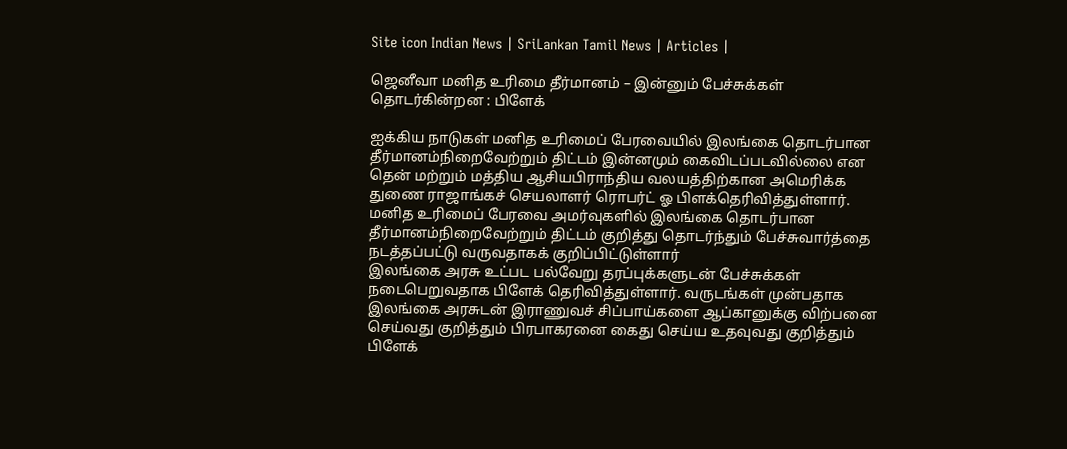Site icon Indian News | SriLankan Tamil News | Articles |

ஜெனீவா மனித உரிமை தீர்மானம் – இன்னும் பேச்சுக்கள் தொடர்கின்றன : பிளேக்

ஐக்கிய நாடுகள் மனித உரிமைப் பேரவையில் இலங்கை தொடர்பான தீர்மானம்நிறைவேற்றும் திட்டம் இன்னமும் கைவிடப்படவில்லை என தென் மற்றும் மத்திய ஆசியபிராந்திய வலயத்திற்கான அமெரிக்க துணை ராஜாங்கச் செயலாளர் ரொபர்ட் ஓ பிளக்தெரிவித்துள்ளார்.
மனித உரிமைப் பேரவை அமர்வுகளில் இலங்கை தொடர்பான தீர்மானம்நிறைவேற்றும் திட்டம் குறித்து தொடர்ந்தும் பேச்சுவார்த்தை நடத்தப்பட்டு வருவதாகக் குறிப்பிட்டுள்ளார்
இலங்கை அரசு உட்பட பல்வேறு தரப்புக்களுடன் பேச்சுக்கள் நடைபெறுவதாக பிளேக் தெரிவித்துள்ளார். வருடங்கள் முன்பதாக இலங்கை அரசுடன் இராணுவச் சிப்பாய்களை ஆப்கானுக்கு விற்பனை செய்வது குறித்தும் பிரபாகரனை கைது செய்ய உதவுவது குறித்தும் பிளேக்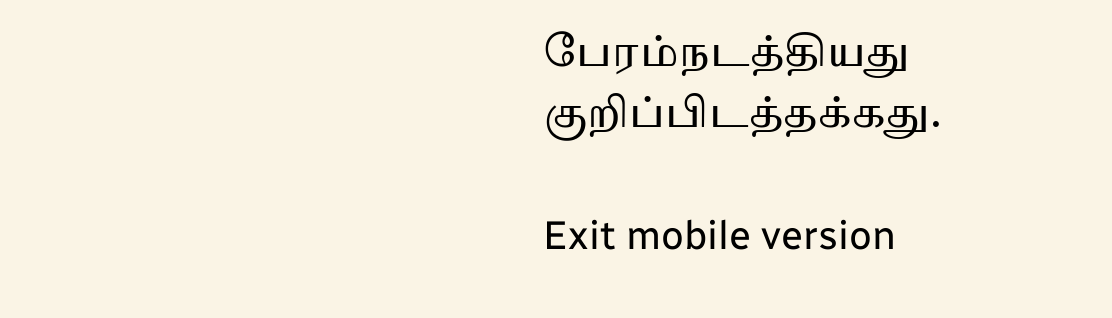பேரம்நடத்தியது குறிப்பிடத்தக்கது.

Exit mobile version